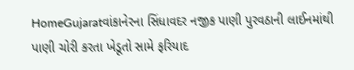HomeGujaratવાંકાનેરના સિંધાવદર નજીક પાણી પુરવઠાની લાઈનમાંથી પાણી ચોરી કરતા ખેડૂતો સામે ફરિયાદ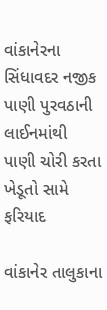વાંકાનેરના સિંધાવદર નજીક પાણી પુરવઠાની લાઈનમાંથી પાણી ચોરી કરતા ખેડૂતો સામે ફરિયાદ

વાંકાનેર તાલુકાના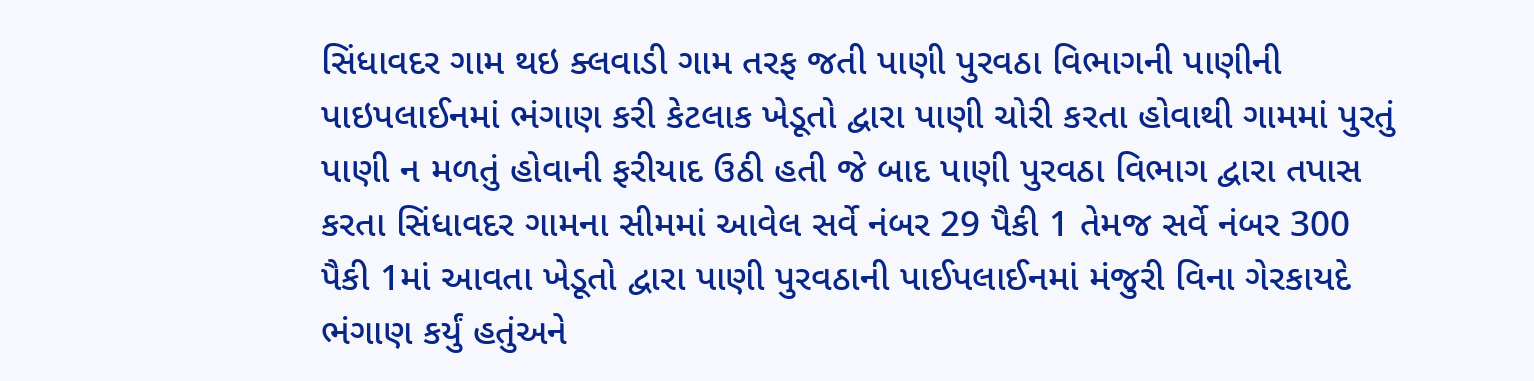સિંધાવદર ગામ થઇ ક્લવાડી ગામ તરફ જતી પાણી પુરવઠા વિભાગની પાણીની પાઇપલાઈનમાં ભંગાણ કરી કેટલાક ખેડૂતો દ્વારા પાણી ચોરી કરતા હોવાથી ગામમાં પુરતું પાણી ન મળતું હોવાની ફરીયાદ ઉઠી હતી જે બાદ પાણી પુરવઠા વિભાગ દ્વારા તપાસ કરતા સિંધાવદર ગામના સીમમાં આવેલ સર્વે નંબર 29 પૈકી 1 તેમજ સર્વે નંબર 300 પૈકી 1માં આવતા ખેડૂતો દ્વારા પાણી પુરવઠાની પાઈપલાઈનમાં મંજુરી વિના ગેરકાયદે ભંગાણ કર્યું હતુંઅને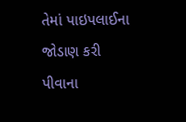તેમાં પાઇપલાઈના જોડાણ કરી પીવાના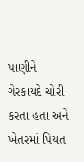પાણીને ગેરકાયદે ચોરી કરતા હતા અને ખેતરમાં પિયત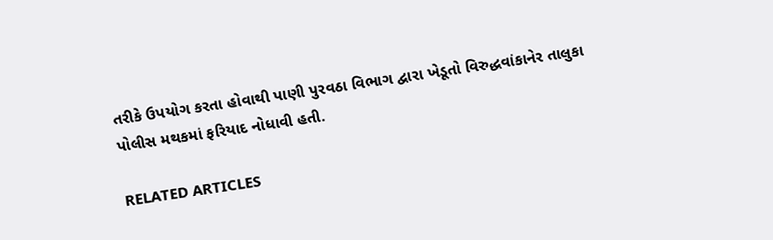તરીકે ઉપયોગ કરતા હોવાથી પાણી પુરવઠા વિભાગ દ્વારા ખેડૂતો વિરુદ્ધવાંકાનેર તાલુકા પોલીસ મથકમાં ફરિયાદ નોધાવી હતી.

RELATED ARTICLES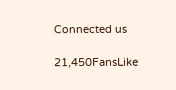Connected us

21,450FansLike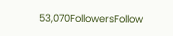53,070FollowersFollow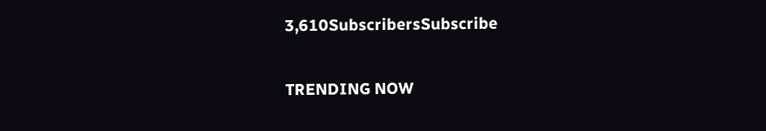3,610SubscribersSubscribe

TRENDING NOW